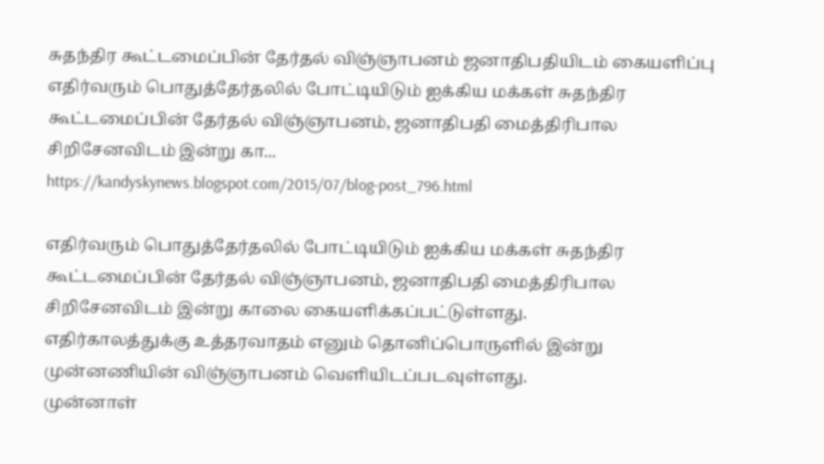சுதந்திர கூட்டமைப்பின் தேர்தல் விஞ்ஞாபனம் ஜனாதிபதியிடம் கையளிப்பு
எதிர்வரும் பொதுத்தேர்தலில் போட்டியிடும் ஐக்கிய மக்கள் சுதந்திர கூட்டமைப்பின் தேர்தல் விஞ்ஞாபனம், ஜனாதிபதி மைத்திரிபால சிறிசேனவிடம் இன்று கா...
https://kandyskynews.blogspot.com/2015/07/blog-post_796.html

எதிர்வரும் பொதுத்தேர்தலில் போட்டியிடும் ஐக்கிய மக்கள் சுதந்திர கூட்டமைப்பின் தேர்தல் விஞ்ஞாபனம், ஜனாதிபதி மைத்திரிபால சிறிசேனவிடம் இன்று காலை கையளிக்கப்பட்டுள்ளது.
எதிர்காலத்துக்கு உத்தரவாதம் எனும் தொனிப்பொருளில் இன்று முன்னணியின் விஞ்ஞாபனம் வெளியிடப்படவுள்ளது.
முன்னாள்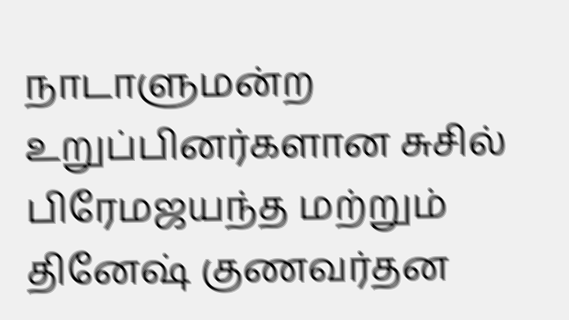நாடாளுமன்ற உறுப்பினர்களான சுசில் பிரேமஜயந்த மற்றும் தினேஷ் குணவர்தன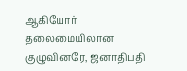ஆகியோர் தலைமையிலான குழுவினரே, ஜனாதிபதி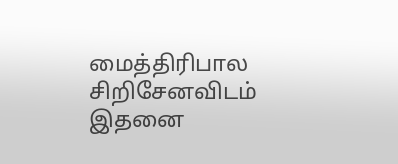மைத்திரிபால சிறிசேனவிடம் இதனை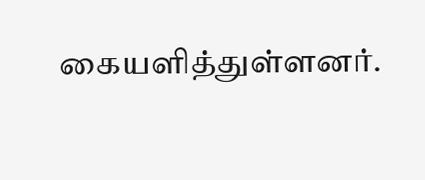கையளித்துள்ளனர்.